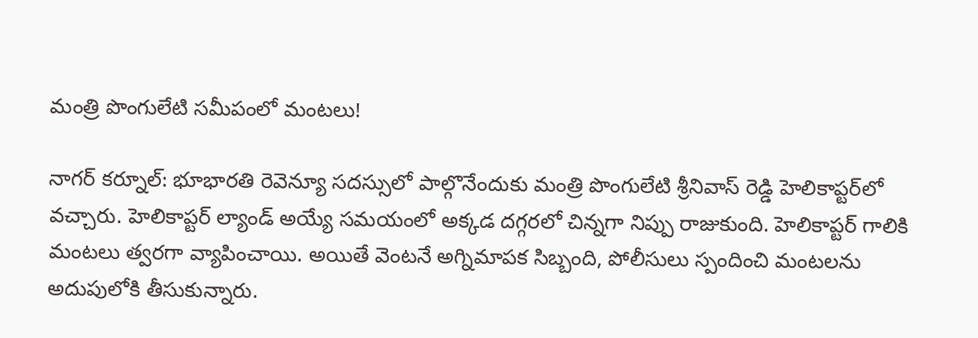మంత్రి పొంగులేటి సమీపంలో మంటలు!

నాగర్ కర్నూల్: భూభారతి రెవెన్యూ సదస్సులో పాల్గొనేందుకు మంత్రి పొంగులేటి శ్రీనివాస్ రెడ్డి హెలికాప్టర్‌లో వచ్చారు. హెలికాప్టర్ ల్యాండ్ అయ్యే సమయంలో అక్కడ దగ్గరలో చిన్నగా నిప్పు రాజుకుంది. హెలికాప్టర్ గాలికి మంటలు త్వరగా వ్యాపించాయి. అయితే వెంటనే అగ్నిమాపక సిబ్బంది, పోలీసులు స్పందించి మంటలను అదుపులోకి తీసుకున్నారు.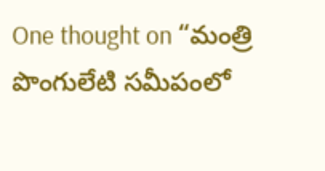One thought on “మంత్రి పొంగులేటి సమీపంలో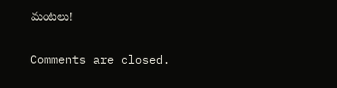మంటలు!

Comments are closed.